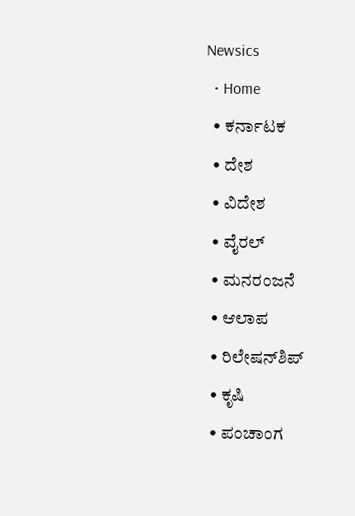Newsics
  • Home
  • ಕರ್ನಾಟಕ
  • ದೇಶ
  • ವಿದೇಶ
  • ವೈರಲ್
  • ಮನರಂಜನೆ
  • ಆಲಾಪ
  • ರಿಲೇಷನ್‌ಶಿಪ್
  • ಕೃಷಿ
  • ಪಂಚಾಂಗ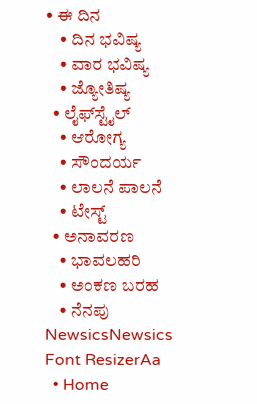• ಈ ದಿನ
    • ದಿನ ಭವಿಷ್ಯ
    • ವಾರ ಭವಿಷ್ಯ
    • ಜ್ಯೋತಿಷ್ಯ
  • ಲೈಫ್‌ಸ್ಟೈಲ್
    • ಆರೋಗ್ಯ
    • ಸೌಂದರ್ಯ
    • ಲಾಲನೆ ಪಾಲನೆ
    • ಟೇಸ್ಟ್
  • ಅನಾವರಣ
    • ಭಾವಲಹರಿ
    • ಅಂಕಣ ಬರಹ
    • ನೆನಪು
NewsicsNewsics
Font ResizerAa
  • Home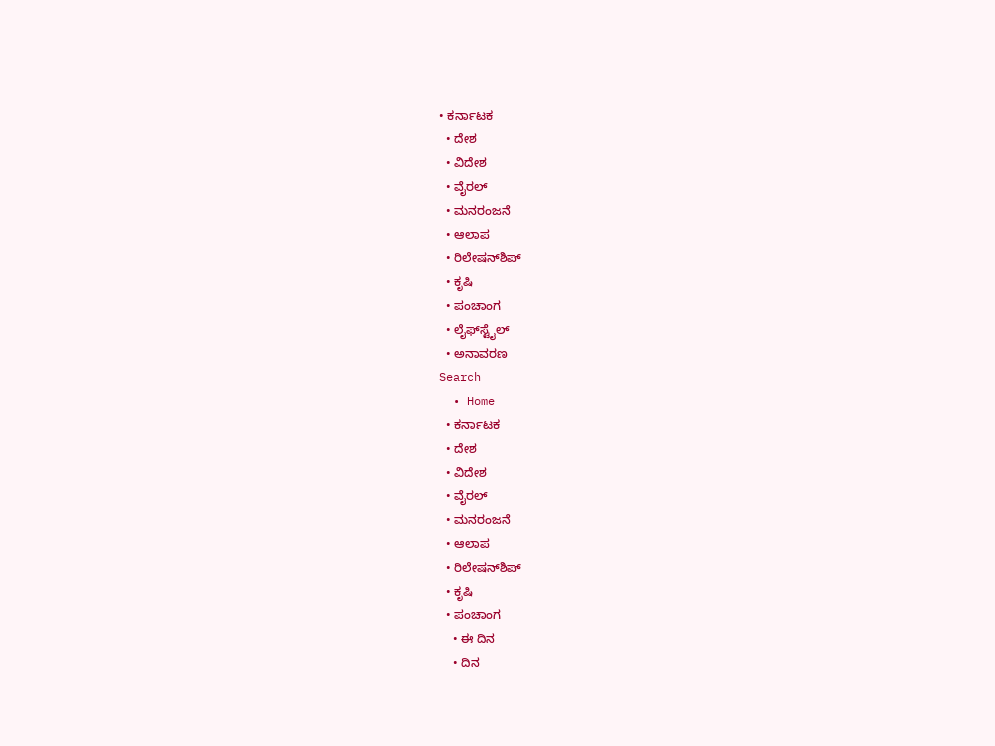• ಕರ್ನಾಟಕ
  • ದೇಶ
  • ವಿದೇಶ
  • ವೈರಲ್
  • ಮನರಂಜನೆ
  • ಆಲಾಪ
  • ರಿಲೇಷನ್‌ಶಿಪ್
  • ಕೃಷಿ
  • ಪಂಚಾಂಗ
  • ಲೈಫ್‌ಸ್ಟೈಲ್
  • ಅನಾವರಣ
Search
  • Home
  • ಕರ್ನಾಟಕ
  • ದೇಶ
  • ವಿದೇಶ
  • ವೈರಲ್
  • ಮನರಂಜನೆ
  • ಆಲಾಪ
  • ರಿಲೇಷನ್‌ಶಿಪ್
  • ಕೃಷಿ
  • ಪಂಚಾಂಗ
    • ಈ ದಿನ
    • ದಿನ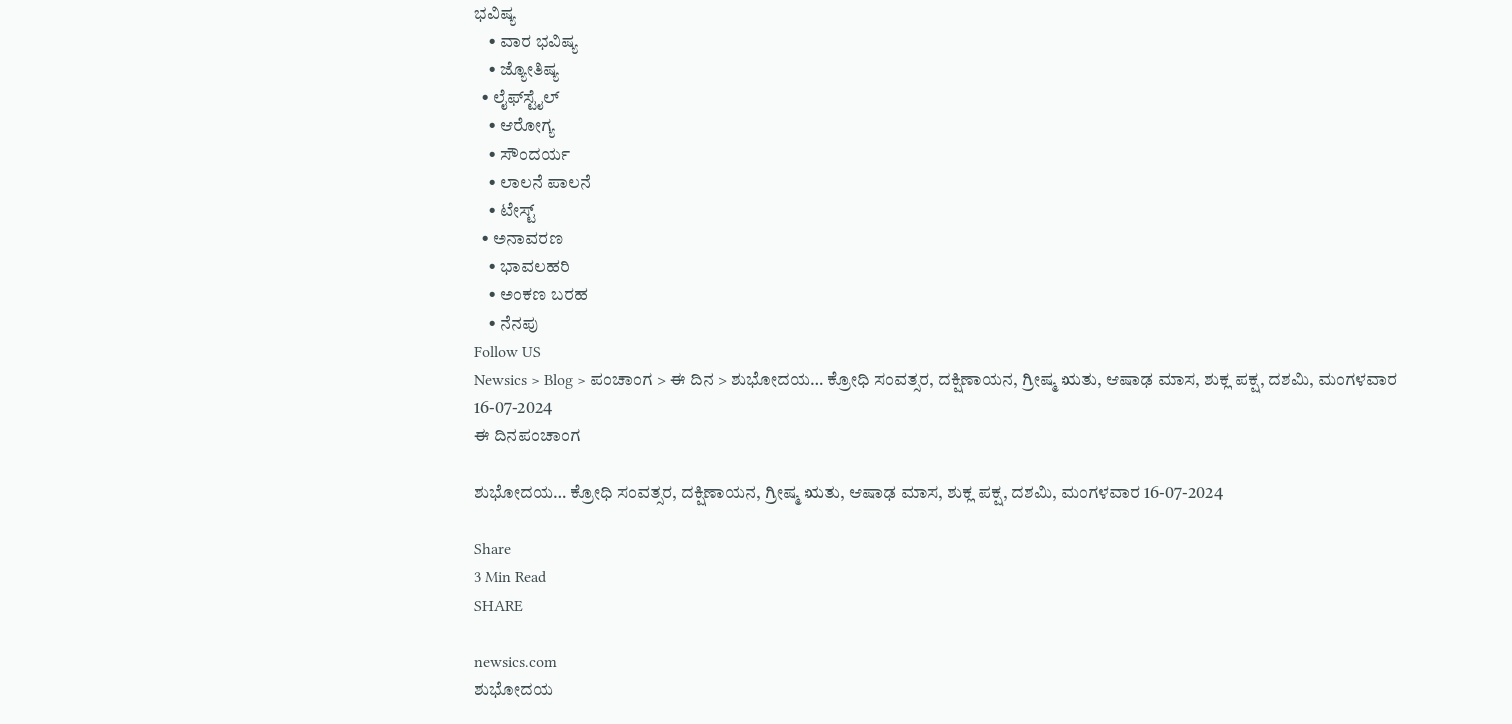ಭವಿಷ್ಯ
    • ವಾರ ಭವಿಷ್ಯ
    • ಜ್ಯೋತಿಷ್ಯ
  • ಲೈಫ್‌ಸ್ಟೈಲ್
    • ಆರೋಗ್ಯ
    • ಸೌಂದರ್ಯ
    • ಲಾಲನೆ ಪಾಲನೆ
    • ಟೇಸ್ಟ್
  • ಅನಾವರಣ
    • ಭಾವಲಹರಿ
    • ಅಂಕಣ ಬರಹ
    • ನೆನಪು
Follow US
Newsics > Blog > ಪಂಚಾಂಗ > ಈ ದಿನ > ಶುಭೋದಯ… ಕ್ರೋಧಿ ಸಂವತ್ಸರ, ದಕ್ಷಿಣಾಯನ, ಗ್ರೀಷ್ಮ ಋತು, ಆಷಾಢ ಮಾಸ, ಶುಕ್ಲ ಪಕ್ಷ, ದಶಮಿ, ಮಂಗಳವಾರ 16-07-2024
ಈ ದಿನಪಂಚಾಂಗ

ಶುಭೋದಯ… ಕ್ರೋಧಿ ಸಂವತ್ಸರ, ದಕ್ಷಿಣಾಯನ, ಗ್ರೀಷ್ಮ ಋತು, ಆಷಾಢ ಮಾಸ, ಶುಕ್ಲ ಪಕ್ಷ, ದಶಮಿ, ಮಂಗಳವಾರ 16-07-2024

Share
3 Min Read
SHARE

newsics.com
ಶುಭೋದಯ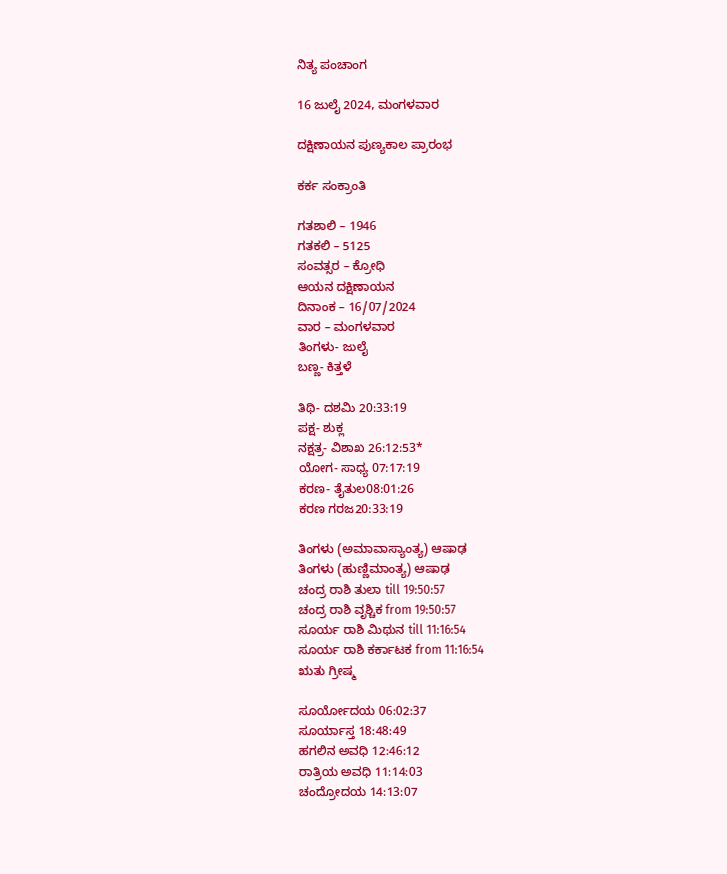ನಿತ್ಯ ಪಂಚಾಂಗ

16 ಜುಲೈ 2024, ಮಂಗಳವಾರ

ದಕ್ಷಿಣಾಯನ ಪುಣ್ಯಕಾಲ ಪ್ರಾರಂಭ

ಕರ್ಕ ಸಂಕ್ರಾಂತಿ

ಗತಶಾಲಿ – 1946
ಗತಕಲಿ – 5125
ಸಂವತ್ಸರ – ಕ್ರೋಧಿ
ಆಯನ ದಕ್ಷಿಣಾಯನ
ದಿನಾಂಕ – 16/07/2024
ವಾರ – ಮಂಗಳವಾರ
ತಿಂಗಳು- ಜುಲೈ
ಬಣ್ಣ- ಕಿತ್ತಳೆ

ತಿಥಿ- ದಶಮಿ 20:33:19
ಪಕ್ಷ- ಶುಕ್ಲ
ನಕ್ಷತ್ರ- ವಿಶಾಖ 26:12:53*
ಯೋಗ- ಸಾಧ್ಯ 07:17:19
ಕರಣ- ತೈತುಲ08:01:26
ಕರಣ ಗರಜ20:33:19

ತಿಂಗಳು (ಅಮಾವಾಸ್ಯಾಂತ್ಯ) ಆಷಾಢ
ತಿಂಗಳು (ಹುಣ್ಣಿಮಾಂತ್ಯ) ಆಷಾಢ
ಚಂದ್ರ ರಾಶಿ ತುಲಾ till 19:50:57
ಚಂದ್ರ ರಾಶಿ ವೃಶ್ಚಿಕ from 19:50:57
ಸೂರ್ಯ ರಾಶಿ ಮಿಥುನ till 11:16:54
ಸೂರ್ಯ ರಾಶಿ ಕರ್ಕಾಟಕ from 11:16:54
ಋತು ಗ್ರೀಷ್ಮ

ಸೂರ್ಯೋದಯ 06:02:37
ಸೂರ್ಯಾಸ್ತ 18:48:49
ಹಗಲಿನ ಅವಧಿ 12:46:12
ರಾತ್ರಿಯ ಅವಧಿ 11:14:03
ಚಂದ್ರೋದಯ 14:13:07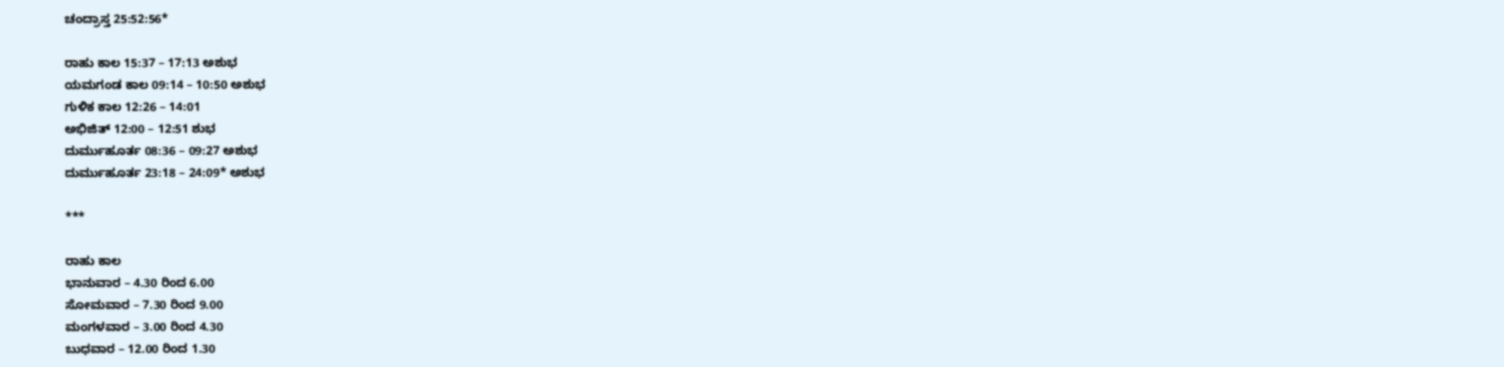ಚಂದ್ರಾಸ್ತ 25:52:56*

ರಾಹು ಕಾಲ 15:37 – 17:13 ಅಶುಭ
ಯಮಗಂಡ ಕಾಲ 09:14 – 10:50 ಅಶುಭ
ಗುಳಿಕ ಕಾಲ 12:26 – 14:01
ಅಭಿಜಿತ್ 12:00 – 12:51 ಶುಭ
ದುರ್ಮುಹೂರ್ತ 08:36 – 09:27 ಅಶುಭ
ದುರ್ಮುಹೂರ್ತ 23:18 – 24:09* ಅಶುಭ

***

ರಾಹು ಕಾಲ
ಭಾನುವಾರ – 4.30 ರಿಂದ 6.00
ಸೋಮವಾರ – 7.30 ರಿಂದ 9.00
ಮಂಗಳವಾರ – 3.00 ರಿಂದ 4.30
ಬುಧವಾರ – 12.00 ರಿಂದ 1.30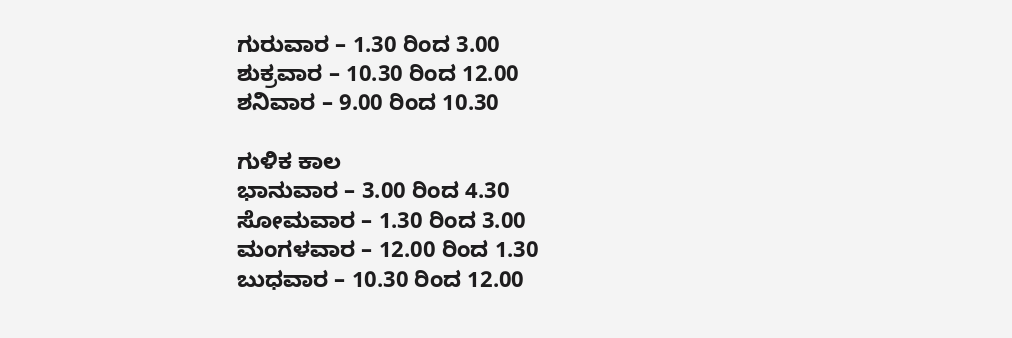ಗುರುವಾರ – 1.30 ರಿಂದ 3.00
ಶುಕ್ರವಾರ – 10.30 ರಿಂದ 12.00
ಶನಿವಾರ – 9.00 ರಿಂದ 10.30

ಗುಳಿಕ ಕಾಲ
ಭಾನುವಾರ – 3.00 ರಿಂದ 4.30
ಸೋಮವಾರ – 1.30 ರಿಂದ 3.00
ಮಂಗಳವಾರ – 12.00 ರಿಂದ 1.30
ಬುಧವಾರ – 10.30 ರಿಂದ 12.00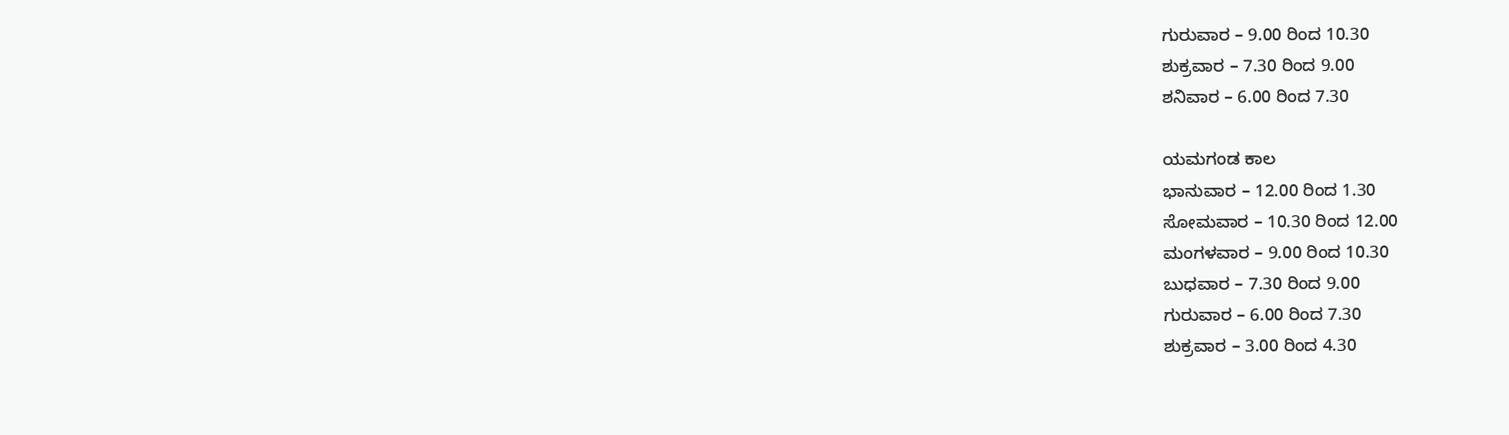ಗುರುವಾರ – 9.00 ರಿಂದ 10.30
ಶುಕ್ರವಾರ – 7.30 ರಿಂದ 9.00
ಶನಿವಾರ – 6.00 ರಿಂದ 7.30

ಯಮಗಂಡ ಕಾಲ
ಭಾನುವಾರ – 12.00 ರಿಂದ 1.30
ಸೋಮವಾರ – 10.30 ರಿಂದ 12.00
ಮಂಗಳವಾರ – 9.00 ರಿಂದ 10.30
ಬುಧವಾರ – 7.30 ರಿಂದ 9.00
ಗುರುವಾರ – 6.00 ರಿಂದ 7.30
ಶುಕ್ರವಾರ – 3.00 ರಿಂದ 4.30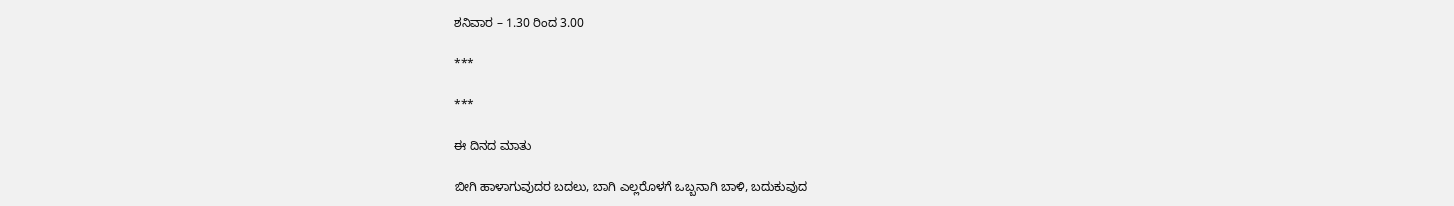ಶನಿವಾರ – 1.30 ರಿಂದ 3.00

***

***

ಈ ದಿನದ ಮಾತು

ಬೀಗಿ ಹಾಳಾಗುವುದರ ಬದಲು, ಬಾಗಿ ಎಲ್ಲರೊಳಗೆ ಒಬ್ಬನಾಗಿ ಬಾಳಿ, ಬದುಕುವುದ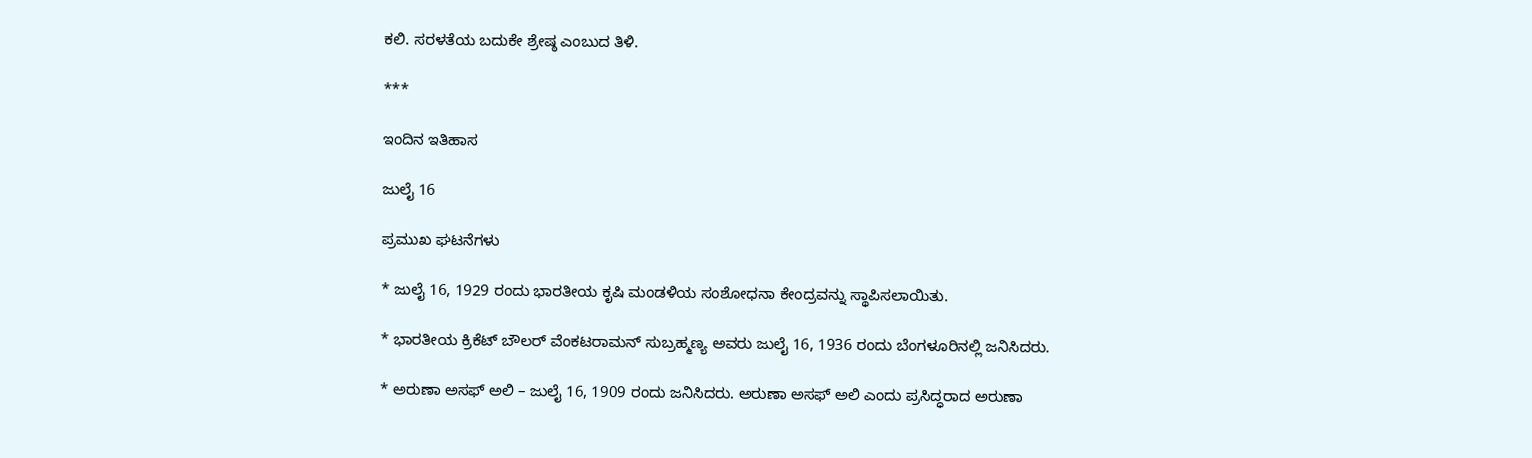ಕಲಿ. ಸರಳತೆಯ ಬದುಕೇ ಶ್ರೇಷ್ಠ ಎಂಬುದ ತಿಳಿ.

***

ಇಂದಿನ ಇತಿಹಾಸ

ಜುಲೈ 16

ಪ್ರಮುಖ ಘಟನೆಗಳು

* ಜುಲೈ 16, 1929 ರಂದು ಭಾರತೀಯ ಕೃಷಿ ಮಂಡಳಿಯ ಸಂಶೋಧನಾ ಕೇಂದ್ರವನ್ನು ಸ್ಥಾಪಿಸಲಾಯಿತು.

* ಭಾರತೀಯ ಕ್ರಿಕೆಟ್ ಬೌಲರ್ ವೆಂಕಟರಾಮನ್ ಸುಬ್ರಹ್ಮಣ್ಯ ಅವರು ಜುಲೈ 16, 1936 ರಂದು ಬೆಂಗಳೂರಿನಲ್ಲಿ ಜನಿಸಿದರು.

* ಅರುಣಾ ಅಸಫ್ ಅಲಿ – ಜುಲೈ 16, 1909 ರಂದು ಜನಿಸಿದರು. ಅರುಣಾ ಅಸಫ್ ಅಲಿ ಎಂದು ಪ್ರಸಿದ್ಧರಾದ ಅರುಣಾ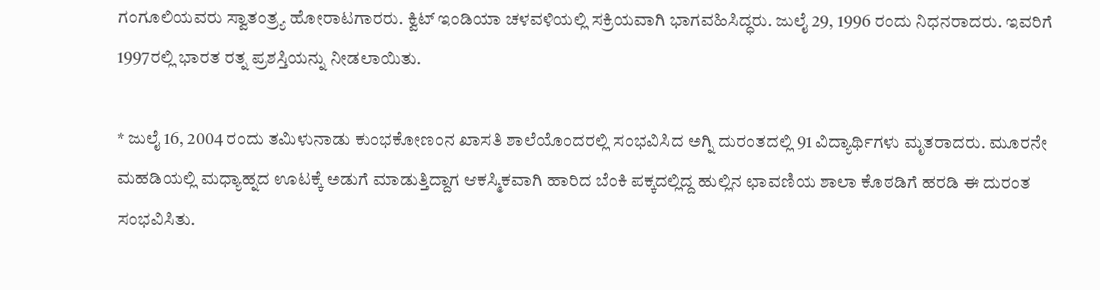ಗಂಗೂಲಿಯವರು ಸ್ವಾತಂತ್ರ್ಯ ಹೋರಾಟಗಾರರು. ಕ್ವಿಟ್ ಇಂಡಿಯಾ ಚಳವಳಿಯಲ್ಲಿ ಸಕ್ರಿಯವಾಗಿ ಭಾಗವಹಿಸಿದ್ಧರು. ಜುಲೈ 29, 1996 ರಂದು ನಿಧನರಾದರು. ಇವರಿಗೆ 1997ರಲ್ಲಿ ಭಾರತ ರತ್ನ ಪ್ರಶಸ್ತಿಯನ್ನು ನೀಡಲಾಯಿತು.

* ಜುಲೈ 16, 2004 ರಂದು ತಮಿಳುನಾಡು ಕುಂಭಕೋಣಂನ ಖಾಸತಿ ಶಾಲೆಯೊಂದರಲ್ಲಿ ಸಂಭವಿಸಿದ ಅಗ್ನಿ ದುರಂತದಲ್ಲಿ 91 ವಿದ್ಯಾರ್ಥಿಗಳು ಮೃತರಾದರು. ಮೂರನೇ ಮಹಡಿಯಲ್ಲಿ ಮಧ್ಯಾಹ್ನದ ಊಟಕ್ಕೆ ಅಡುಗೆ ಮಾಡುತ್ತಿದ್ದಾಗ ಆಕಸ್ಮಿಕವಾಗಿ ಹಾರಿದ ಬೆಂಕಿ ಪಕ್ಕದಲ್ಲಿದ್ದ ಹುಲ್ಲಿನ ಛಾವಣಿಯ ಶಾಲಾ ಕೊಠಡಿಗೆ ಹರಡಿ ಈ ದುರಂತ ಸಂಭವಿಸಿತು.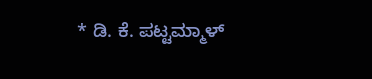* ಡಿ. ಕೆ. ಪಟ್ಟಮ್ಮಾಳ್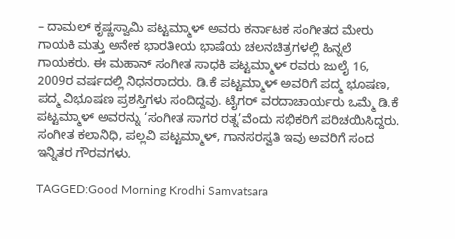– ದಾಮಲ್ ಕೃಷ್ಣಸ್ವಾಮಿ ಪಟ್ಟಮ್ಮಾಳ್ ಅವರು ಕರ್ನಾಟಕ ಸಂಗೀತದ ಮೇರು ಗಾಯಕಿ ಮತ್ತು ಅನೇಕ ಭಾರತೀಯ ಭಾಷೆಯ ಚಲನಚಿತ್ರಗಳಲ್ಲಿ ಹಿನ್ನಲೆ ಗಾಯಕರು. ಈ ಮಹಾನ್ ಸಂಗೀತ ಸಾಧಕಿ ಪಟ್ಟಮ್ಮಾಳ್ ರವರು ಜುಲೈ 16, 2009ರ ವರ್ಷದಲ್ಲಿ ನಿಧನರಾದರು. ಡಿ.ಕೆ ಪಟ್ಟಮ್ಮಾಳ್ ಅವರಿಗೆ ಪದ್ಮ ಭೂಷಣ, ಪದ್ಮ ವಿಭೂಷಣ ಪ್ರಶಸ್ತಿಗಳು ಸಂದಿದ್ದವು. ಟೈಗರ್ ವರದಾಚಾರ್ಯರು ಒಮ್ಮೆ ಡಿ.ಕೆ ಪಟ್ಟಮ್ಮಾಳ್ ಅವರನ್ನು ‘ಸಂಗೀತ ಸಾಗರ ರತ್ನ’ವೆಂದು ಸಭಿಕರಿಗೆ ಪರಿಚಯಿಸಿದ್ದರು. ಸಂಗೀತ ಕಲಾನಿಧಿ, ಪಲ್ಲವಿ ಪಟ್ಟಮ್ಮಾಳ್, ಗಾನಸರಸ್ವತಿ ಇವು ಅವರಿಗೆ ಸಂದ ಇನ್ನಿತರ ಗೌರವಗಳು.

TAGGED:Good Morning Krodhi Samvatsara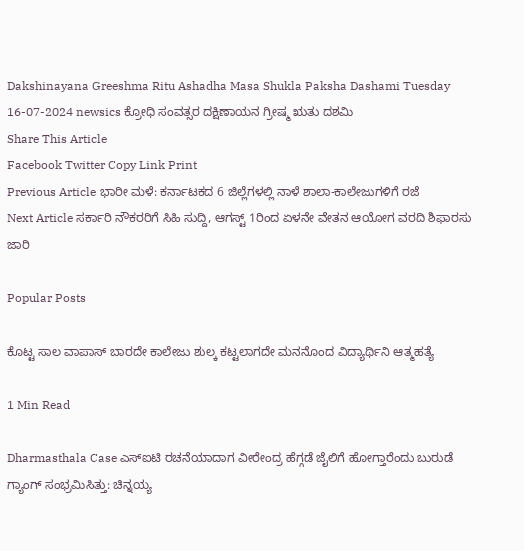Dakshinayana Greeshma Ritu Ashadha Masa Shukla Paksha Dashami Tuesday 16-07-2024 newsics ಕ್ರೋಧಿ ಸಂವತ್ಸರ ದಕ್ಷಿಣಾಯನ ಗ್ರೀಷ್ಮ ಋತು ದಶಮಿ
Share This Article
Facebook Twitter Copy Link Print
Previous Article ಭಾರೀ ಮಳೆ: ಕರ್ನಾಟಕದ 6 ಜಿಲ್ಲೆಗಳಲ್ಲಿ ನಾಳೆ ಶಾಲಾ-ಕಾಲೇಜುಗಳಿಗೆ ರಜೆ
Next Article ಸರ್ಕಾರಿ ನೌಕರರಿಗೆ ಸಿಹಿ ಸುದ್ದಿ, ಆಗಸ್ಟ್ 1ರಿಂದ ಏಳನೇ ವೇತನ ಆಯೋಗ ವರದಿ ಶಿಫಾರಸು ಜಾರಿ

Popular Posts

ಕೊಟ್ಟ ಸಾಲ ವಾಪಾಸ್ ಬಾರದೇ ಕಾಲೇಜು ಶುಲ್ಕ ಕಟ್ಟಲಾಗದೇ ಮನನೊಂದ ವಿದ್ಯಾರ್ಥಿನಿ ಆತ್ಮಹತ್ಯೆ

1 Min Read

Dharmasthala Case ಎಸ್ಐಟಿ ರಚನೆಯಾದಾಗ ವೀರೇಂದ್ರ ಹೆಗ್ಗಡೆ ಜೈಲಿಗೆ ಹೋಗ್ತಾರೆಂದು ಬುರುಡೆ ಗ್ಯಾಂಗ್ ಸಂಭ್ರಮಿಸಿತ್ತು: ಚಿನ್ನಯ್ಯ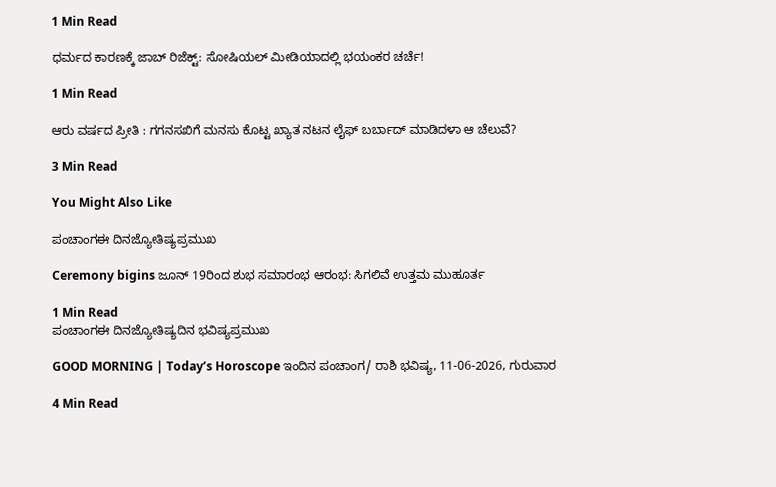1 Min Read

ಧರ್ಮದ ಕಾರಣಕ್ಕೆ ಜಾಬ್ ರಿಜೆಕ್ಟ್: ಸೋಷಿಯಲ್ ಮೀಡಿಯಾದಲ್ಲಿ ಭಯಂಕರ ಚರ್ಚೆ!

1 Min Read

ಆರು ವರ್ಷದ ಪ್ರೀತಿ : ಗಗನಸಖಿಗೆ ಮನಸು ಕೊಟ್ಟ ಖ್ಯಾತ ನಟನ ಲೈಫ್ ಬರ್ಬಾದ್ ಮಾಡಿದಳಾ ಆ ಚೆಲುವೆ?

3 Min Read

You Might Also Like

ಪಂಚಾಂಗಈ ದಿನಜ್ಯೋತಿಷ್ಯಪ್ರಮುಖ

Ceremony bigins ಜೂನ್ 19ರಿಂದ ಶುಭ ಸಮಾರಂಭ ಆರಂಭ: ಸಿಗಲಿವೆ ಉತ್ತಮ ಮುಹೂರ್ತ

1 Min Read
ಪಂಚಾಂಗಈ ದಿನಜ್ಯೋತಿಷ್ಯದಿನ ಭವಿಷ್ಯಪ್ರಮುಖ

GOOD MORNING | Today’s Horoscope ಇಂದಿನ ಪಂಚಾಂಗ/ ರಾಶಿ ಭವಿಷ್ಯ, 11-06-2026, ಗುರುವಾರ

4 Min Read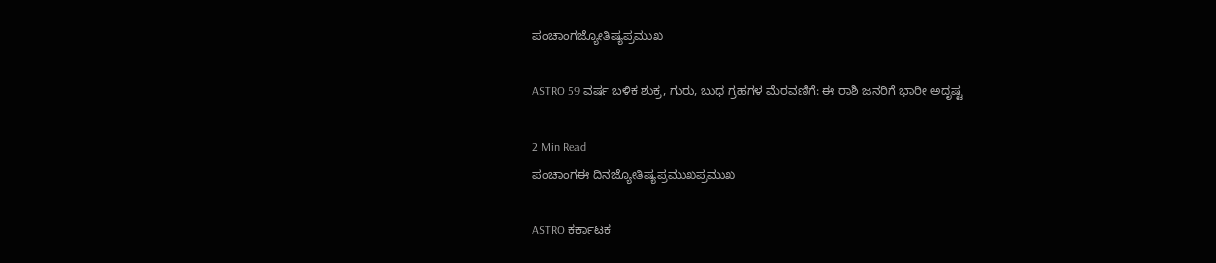ಪಂಚಾಂಗಜ್ಯೋತಿಷ್ಯಪ್ರಮುಖ

ASTRO 59 ವರ್ಷ ಬಳಿಕ ಶುಕ್ರ, ಗುರು, ಬುಧ ಗ್ರಹಗಳ ಮೆರವಣಿಗೆ: ಈ ರಾಶಿ ಜನರಿಗೆ ಭಾರೀ ಅದೃಷ್ಟ

2 Min Read
ಪಂಚಾಂಗಈ ದಿನಜ್ಯೋತಿಷ್ಯಪ್ರಮುಖಪ್ರಮುಖ

ASTRO ಕರ್ಕಾಟಕ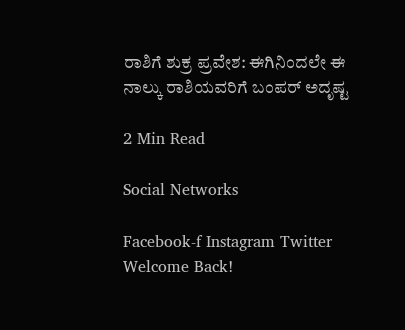ರಾಶಿಗೆ ಶುಕ್ರ ಪ್ರವೇಶ: ಈಗಿನಿಂದಲೇ ಈ ನಾಲ್ಕು ರಾಶಿಯವರಿಗೆ ಬಂಪರ್ ಅದೃಷ್ಟ

2 Min Read

Social Networks

Facebook-f Instagram Twitter
Welcome Back!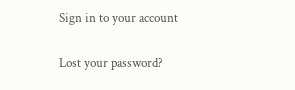Sign in to your account

Lost your password?